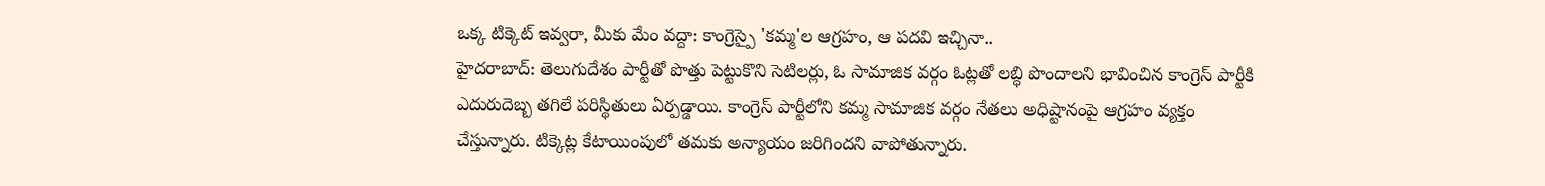ఒక్క టిక్కెట్ ఇవ్వరా, మీకు మేం వద్దా: కాంగ్రెస్పై 'కమ్మ'ల ఆగ్రహం, ఆ పదవి ఇచ్చినా..
హైదరాబాద్: తెలుగుదేశం పార్టీతో పొత్తు పెట్టుకొని సెటిలర్లు, ఓ సామాజిక వర్గం ఓట్లతో లబ్ధి పొందాలని భావించిన కాంగ్రెస్ పార్టీకి ఎదురుదెబ్బ తగిలే పరిస్థితులు ఏర్పడ్డాయి. కాంగ్రెస్ పార్టీలోని కమ్మ సామాజిక వర్గం నేతలు అధిష్టానంపై ఆగ్రహం వ్యక్తం చేస్తున్నారు. టిక్కెట్ల కేటాయింపులో తమకు అన్యాయం జరిగిందని వాపోతున్నారు.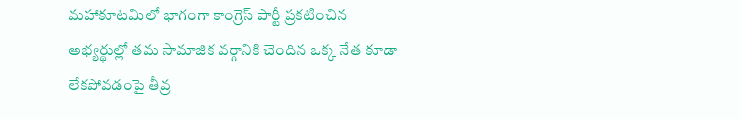మహాకూటమిలో భాగంగా కాంగ్రెస్ పార్టీ ప్రకటించిన అభ్యర్థుల్లో తమ సామాజిక వర్గానికి చెందిన ఒక్క నేత కూడా లేకపోవడంపై తీవ్ర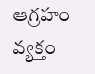ఆగ్రహం వ్యక్తం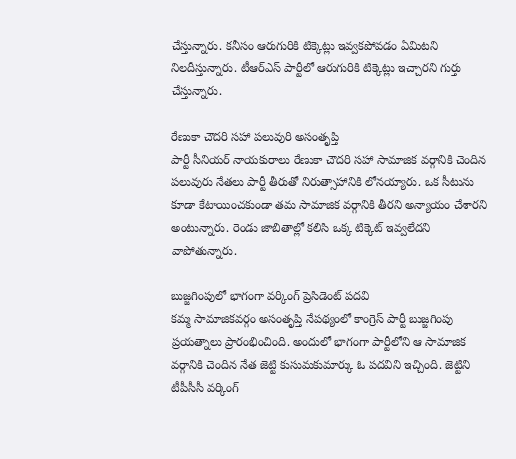చేస్తున్నారు. కనీసం ఆరుగురికి టిక్కెట్లు ఇవ్వకపోవడం ఏమిటని నిలదీస్తున్నారు. టీఆర్ఎస్ పార్టీలో ఆరుగురికి టిక్కెట్లు ఇచ్చారని గుర్తు చేస్తున్నారు.

రేణుకా చౌదరి సహా పలువురి అసంతృప్తి
పార్టీ సీనియర్ నాయకురాలు రేణుకా చౌదరి సహా సామాజిక వర్గానికి చెందిన పలువురు నేతలు పార్టీ తీరుతో నిరుత్సాహానికి లోనయ్యారు. ఒక సీటును కూడా కేటాయించకుండా తమ సామాజిక వర్గానికి తీరని అన్యాయం చేశారని అంటున్నారు. రెండు జాబితాల్లో కలిసి ఒక్క టిక్కెట్ ఇవ్వలేదని వాపోతున్నారు.

బుజ్జగింపులో భాగంగా వర్కింగ్ ప్రెసిడెంట్ పదవి
కమ్మ సామాజికవర్గం అసంతృప్తి నేపథ్యంలో కాంగ్రెస్ పార్టీ బుజ్జగింపు ప్రయత్నాలు ప్రారంభించింది. అందులో భాగంగా పార్టీలోని ఆ సామాజిక వర్గానికి చెందిన నేత జెట్టి కుసుమకుమార్కు ఓ పదవిని ఇచ్చింది. జెట్టిని టీపీసీసీ వర్కింగ్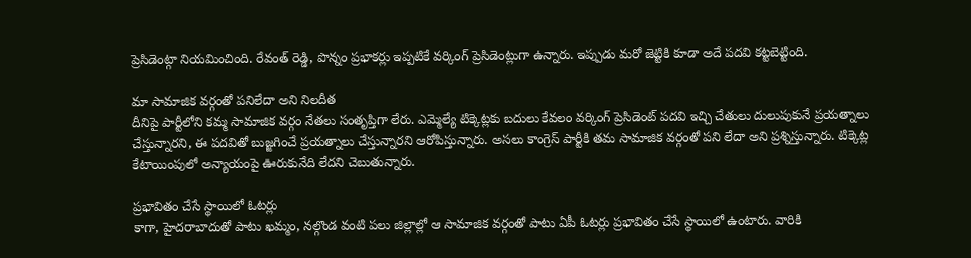ప్రెసిడెంట్గా నియమించింది. రేవంత్ రెడ్డి, పొన్నం ప్రభాకర్లు ఇప్పటికే వర్కింగ్ ప్రెసిడెంట్లుగా ఉన్నారు. ఇప్పుడు మరో జెట్టికి కూడా అదే పదవి కట్టబెట్టింది.

మా సామాజిక వర్గంతో పనిలేదా అని నిలదీత
దీనిపై పార్టీలోని కమ్మ సామాజిక వర్గం నేతలు సంతృప్తిగా లేరు. ఎమ్మెల్యే టిక్కెట్లకు బదులు కేవలం వర్కింగ్ ప్రెసిడెంట్ పదవి ఇచ్చి చేతులు దులుపుకునే ప్రయత్నాలు చేస్తున్నారని, ఈ పదవితో బుజ్జగించే ప్రయత్నాలు చేస్తున్నారని ఆరోపిస్తున్నారు. అసలు కాంగ్రెస్ పార్టీకి తమ సామాజిక వర్గంతో పని లేదా అని ప్రశ్నిస్తున్నారు. టిక్కెట్ల కేటాయింపులో అన్యాయంపై ఊరుకునేది లేదని చెబుతున్నారు.

ప్రభావితం చేసే స్థాయిలో ఓటర్లు
కాగా, హైదరాబాదుతో పాటు ఖమ్మం, నల్గొండ వంటి పలు జిల్లాల్లో ఆ సామాజిక వర్గంతో పాటు ఏపీ ఓటర్లు ప్రభావితం చేసే స్థాయిలో ఉంటారు. వారికి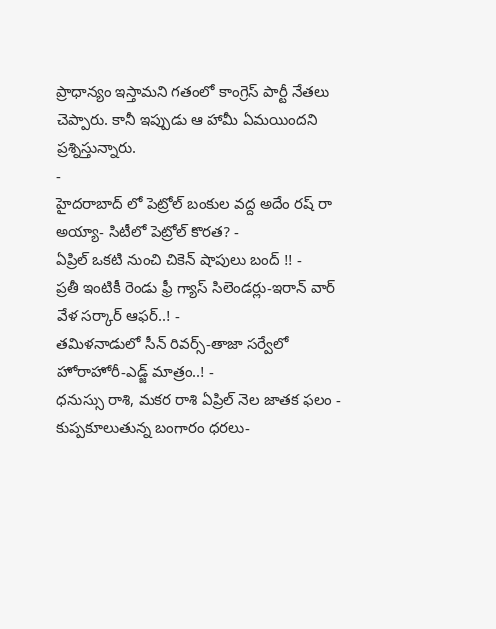ప్రాధాన్యం ఇస్తామని గతంలో కాంగ్రెస్ పార్టీ నేతలు చెప్పారు. కానీ ఇప్పుడు ఆ హామీ ఏమయిందని ప్రశ్నిస్తున్నారు.
-
హైదరాబాద్ లో పెట్రోల్ బంకుల వద్ద అదేం రష్ రా అయ్యా- సిటీలో పెట్రోల్ కొరత? -
ఏప్రిల్ ఒకటి నుంచి చికెన్ షాపులు బంద్ !! -
ప్రతీ ఇంటికీ రెండు ఫ్రీ గ్యాస్ సిలెండర్లు-ఇరాన్ వార్ వేళ సర్కార్ ఆఫర్..! -
తమిళనాడులో సీన్ రివర్స్-తాజా సర్వేలో హోరాహోరీ-ఎడ్జ్ మాత్రం..! -
ధనుస్సు రాశి, మకర రాశి ఏప్రిల్ నెల జాతక ఫలం -
కుప్పకూలుతున్న బంగారం ధరలు-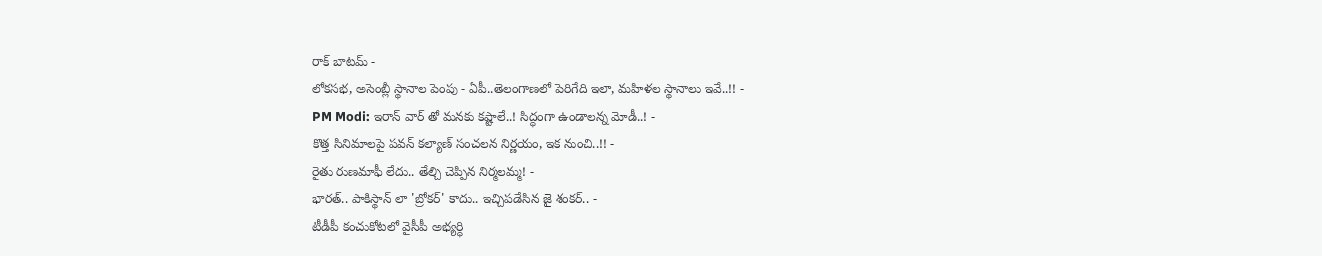రాక్ బాటమ్ -
లోకసభ, అసెంబ్లీ స్థానాల పెంపు - ఏపీ..తెలంగాణలో పెరిగేది ఇలా, మహిళల స్థానాలు ఇవే..!! -
PM Modi: ఇరాన్ వార్ తో మనకు కష్టాలే..! సిద్ధంగా ఉండాలన్న మోడీ..! -
కొత్త సినిమాలపై పవన్ కల్యాణ్ సంచలన నిర్ణయం, ఇక నుంచి..!! -
రైతు రుణమాఫీ లేదు.. తేల్చి చెప్పిన నిర్మలమ్మ! -
భారత్.. పాకిస్థాన్ లా 'బ్రోకర్' కాదు.. ఇచ్చిపడేసిన జై శంకర్.. -
టీడీపీ కంచుకోటలో వైసీపీ అభ్యర్ధి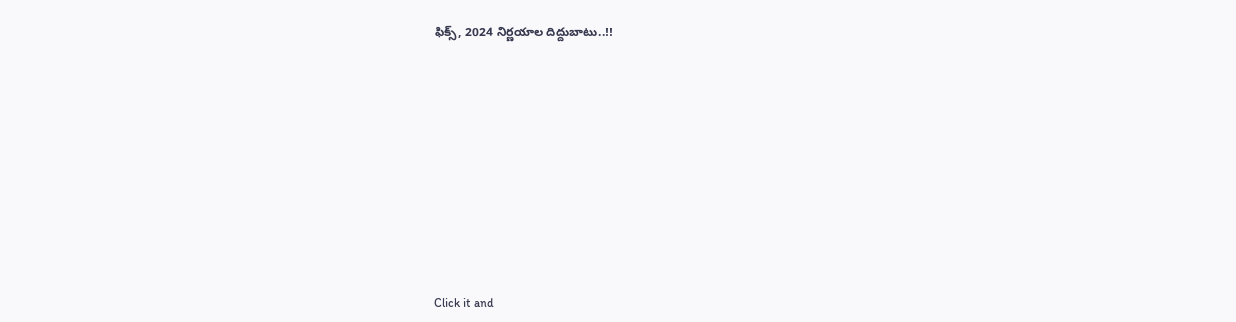ఫిక్స్, 2024 నిర్ణయాల దిద్దుబాటు..!!











Click it and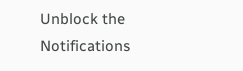Unblock the Notifications